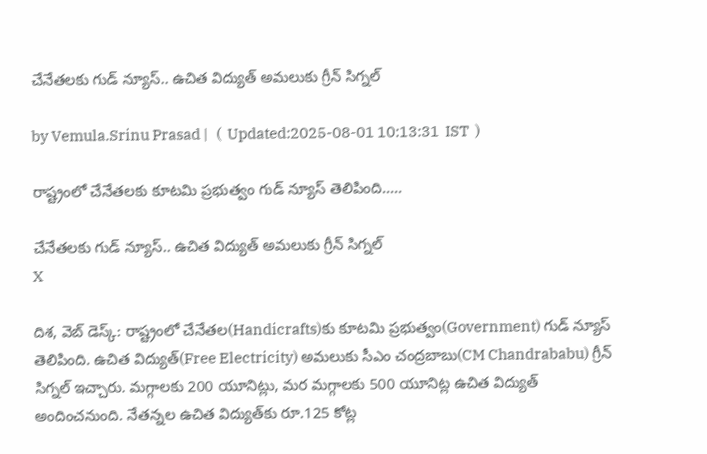చేనేతలకు గుడ్ న్యూస్.. ఉచిత విద్యుత్‌ అమలుకు గ్రీన్ సిగ్నల్

by Vemula.Srinu Prasad |   (  Updated:2025-08-01 10:13:31  IST  )

రాష్ట్రంలో చేనేతలకు కూటమి ప్రభుత్వం గుడ్ న్యూస్ తెలిపింది.....

చేనేతలకు గుడ్ న్యూస్.. ఉచిత విద్యుత్‌ అమలుకు గ్రీన్ సిగ్నల్
X

దిశ, వెబ్ డెస్క్: రాష్ట్రంలో చేనేతల(Handicrafts)కు కూటమి ప్రభుత్వం(Government) గుడ్ న్యూస్ తెలిపింది. ఉచిత విద్యుత్(Free Electricity) అమలుకు సీఎం చంద్రబాబు(CM Chandrababu) గ్రీన్ సిగ్నల్ ఇచ్చారు. మగ్గాలకు 200 యూనిట్లు, మర మగ్గాలకు 500 యూనిట్ల ఉచిత విద్యుత్ అందించనుంది. నేతన్నల ఉచిత విద్యుత్‌కు రూ.125 కోట్ల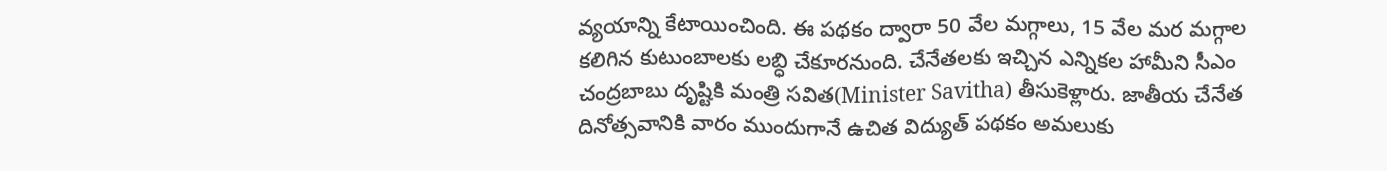వ్యయాన్ని కేటాయించింది. ఈ పథకం ద్వారా 50 వేల మగ్గాలు, 15 వేల మర మగ్గాల కలిగిన కుటుంబాలకు లబ్ధి చేకూరనుంది. చేనేతలకు ఇచ్చిన ఎన్నికల హామీని సీఎం చంద్రబాబు దృష్టికి మంత్రి సవిత(Minister Savitha) తీసుకెళ్లారు. జాతీయ చేనేత దినోత్సవానికి వారం ముందుగానే ఉచిత విద్యుత్ పథకం అమలుకు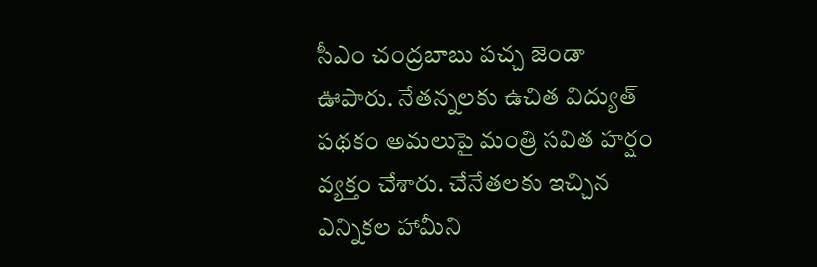సీఎం చంద్రబాబు పచ్చ జెండా ఊపారు. నేతన్నలకు ఉచిత విద్యుత్ పథకం అమలుపై మంత్రి సవిత హర్షం వ్యక్తం చేశారు. చేనేతలకు ఇచ్చిన ఎన్నికల హామీని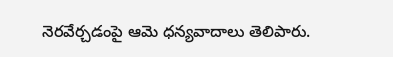నెరవేర్చడంపై ఆమె ధన్యవాదాలు తెలిపారు.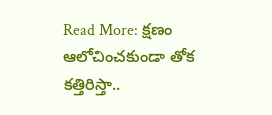Read More: క్షణం ఆలోచించకుండా తోక కత్తిరిస్తా..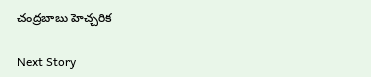చంద్రబాబు హెచ్చరిక

Next Story